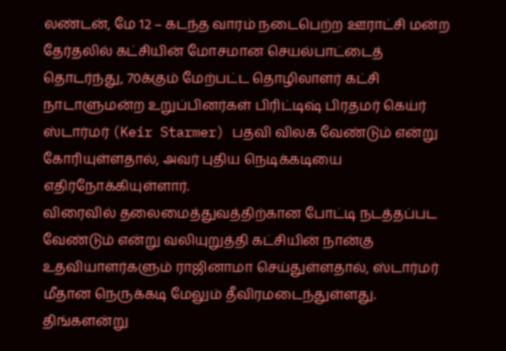லண்டன், மே 12 – கடந்த வாரம் நடைபெற்ற ஊராட்சி மன்ற தேர்தலில் கட்சியின் மோசமான செயல்பாட்டைத் தொடர்ந்து, 70க்கும் மேற்பட்ட தொழிலாளர் கட்சி நாடாளுமன்ற உறுப்பினர்கள் பிரிட்டிஷ் பிரதமர் கெய்ர் ஸ்டார்மர் (Keir Starmer) பதவி விலக வேண்டும் என்று கோரியுள்ளதால், அவர் புதிய நெடிக்கடியை எதிர்நோக்கியுள்ளார்.
விரைவில் தலைமைத்துவத்திற்கான போட்டி நடத்தப்பட வேண்டும் என்று வலியுறுத்தி கட்சியின் நான்கு உதவியாளர்களும் ராஜினாமா செய்துள்ளதால், ஸ்டார்மர் மீதான நெருக்கடி மேலும் தீவிரமடைந்துள்ளது.
திங்களன்று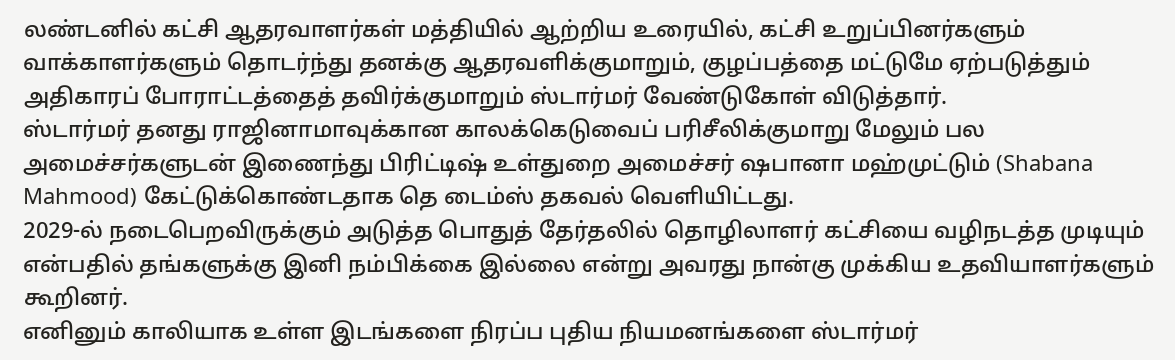லண்டனில் கட்சி ஆதரவாளர்கள் மத்தியில் ஆற்றிய உரையில், கட்சி உறுப்பினர்களும் வாக்காளர்களும் தொடர்ந்து தனக்கு ஆதரவளிக்குமாறும், குழப்பத்தை மட்டுமே ஏற்படுத்தும் அதிகாரப் போராட்டத்தைத் தவிர்க்குமாறும் ஸ்டார்மர் வேண்டுகோள் விடுத்தார்.
ஸ்டார்மர் தனது ராஜினாமாவுக்கான காலக்கெடுவைப் பரிசீலிக்குமாறு மேலும் பல அமைச்சர்களுடன் இணைந்து பிரிட்டிஷ் உள்துறை அமைச்சர் ஷபானா மஹ்முட்டும் (Shabana Mahmood) கேட்டுக்கொண்டதாக தெ டைம்ஸ் தகவல் வெளியிட்டது.
2029-ல் நடைபெறவிருக்கும் அடுத்த பொதுத் தேர்தலில் தொழிலாளர் கட்சியை வழிநடத்த முடியும் என்பதில் தங்களுக்கு இனி நம்பிக்கை இல்லை என்று அவரது நான்கு முக்கிய உதவியாளர்களும் கூறினர்.
எனினும் காலியாக உள்ள இடங்களை நிரப்ப புதிய நியமனங்களை ஸ்டார்மர்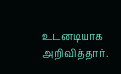உடனடியாக அறிவித்தார்.